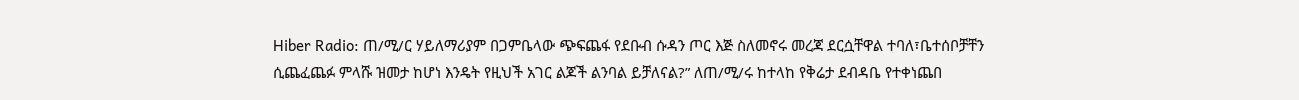Hiber Radio: ጠ/ሚ/ር ሃይለማሪያም በጋምቤላው ጭፍጨፋ የደቡብ ሱዳን ጦር እጅ ስለመኖሩ መረጃ ደርሷቸዋል ተባለ፣ቤተሰቦቻቸን ሲጨፈጨፉ ምላሹ ዝመታ ከሆነ እንዴት የዚህች አገር ልጆች ልንባል ይቻለናል?” ለጠ/ሚ/ሩ ከተላከ የቅሬታ ደብዳቤ የተቀነጨበ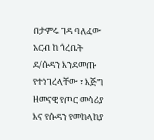በታምሩ ገዳ ባለፈው አርብ ከ ጎረቤት ደ/ሱዳን እንደመጡ የተነገረላቸው ፣ እጅግ ዘመናዊ የጦር መሳሪያ እና የሱዳን የመከላከያ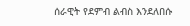ሰራዊት የደምብ ልብስ እንደለበሱ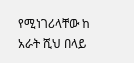የሚነገሪላቸው ከ አራት ሺህ በላይ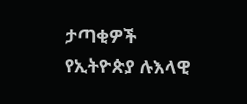ታጣቂዎች የኢትዮጵያ ሉእላዊ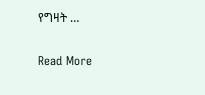የግዛት …

Read More